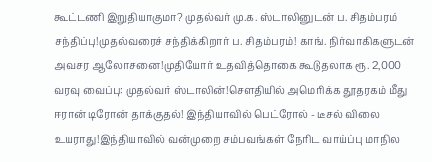கூட்டணி இறுதியாகுமா? முதல்வர் மு.க. ஸ்டாலினுடன் ப. சிதம்பரம் சந்திப்பு!முதல்வரைச் சந்திக்கிறார் ப. சிதம்பரம்! காங். நிர்வாகிகளுடன் அவசர ஆலோசனை!முதியோர் உதவித்தொகை கூடுதலாக ரூ. 2,000 வரவு வைப்பு: முதல்வர் ஸ்டாலின்!சௌதியில் அமெரிக்க தூதரகம் மீது ஈரான் டிரோன் தாக்குதல்! இந்தியாவில் பெட்ரோல் - டீசல் விலை உயராது!இந்தியாவில் வன்முறை சம்பவங்கள் நேரிட வாய்ப்பு மாநில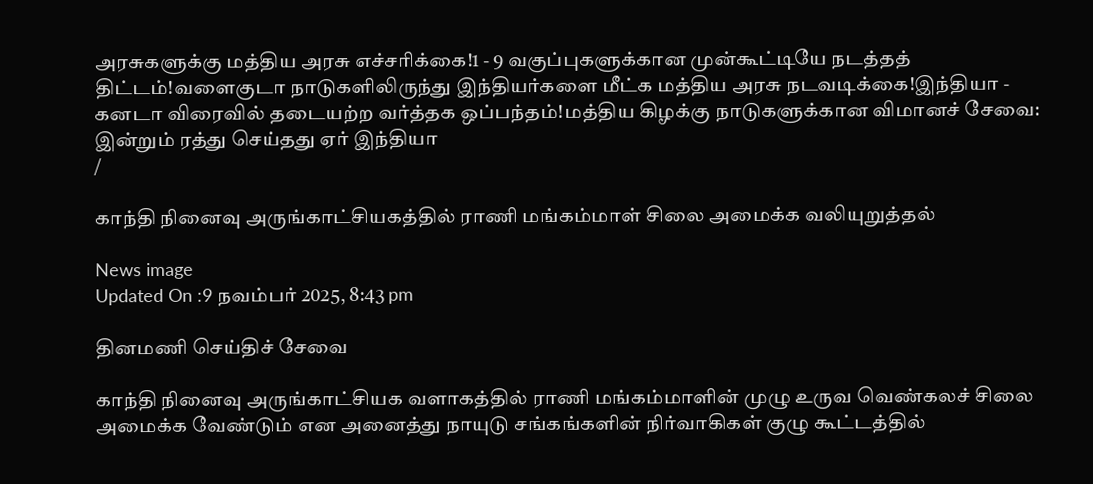அரசுகளுக்கு மத்திய அரசு எச்சரிக்கை!1 - 9 வகுப்புகளுக்கான முன்கூட்டியே நடத்தத் திட்டம்!வளைகுடா நாடுகளிலிருந்து இந்தியர்களை மீட்க மத்திய அரசு நடவடிக்கை!இந்தியா - கனடா விரைவில் தடையற்ற வர்த்தக ஒப்பந்தம்!மத்திய கிழக்கு நாடுகளுக்கான விமானச் சேவை: இன்றும் ரத்து செய்தது ஏர் இந்தியா
/

காந்தி நினைவு அருங்காட்சியகத்தில் ராணி மங்கம்மாள் சிலை அமைக்க வலியுறுத்தல்

News image
Updated On :9 நவம்பர் 2025, 8:43 pm

தினமணி செய்திச் சேவை

காந்தி நினைவு அருங்காட்சியக வளாகத்தில் ராணி மங்கம்மாளின் முழு உருவ வெண்கலச் சிலை அமைக்க வேண்டும் என அனைத்து நாயுடு சங்கங்களின் நிர்வாகிகள் குழு கூட்டத்தில்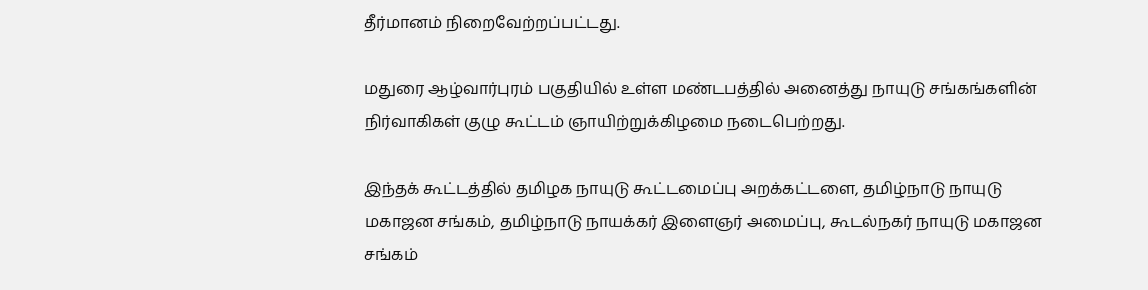தீர்மானம் நிறைவேற்றப்பட்டது.

மதுரை ஆழ்வார்புரம் பகுதியில் உள்ள மண்டபத்தில் அனைத்து நாயுடு சங்கங்களின் நிர்வாகிகள் குழு கூட்டம் ஞாயிற்றுக்கிழமை நடைபெற்றது.

இந்தக் கூட்டத்தில் தமிழக நாயுடு கூட்டமைப்பு அறக்கட்டளை, தமிழ்நாடு நாயுடு மகாஜன சங்கம், தமிழ்நாடு நாயக்கர் இளைஞர் அமைப்பு, கூடல்நகர் நாயுடு மகாஜன சங்கம்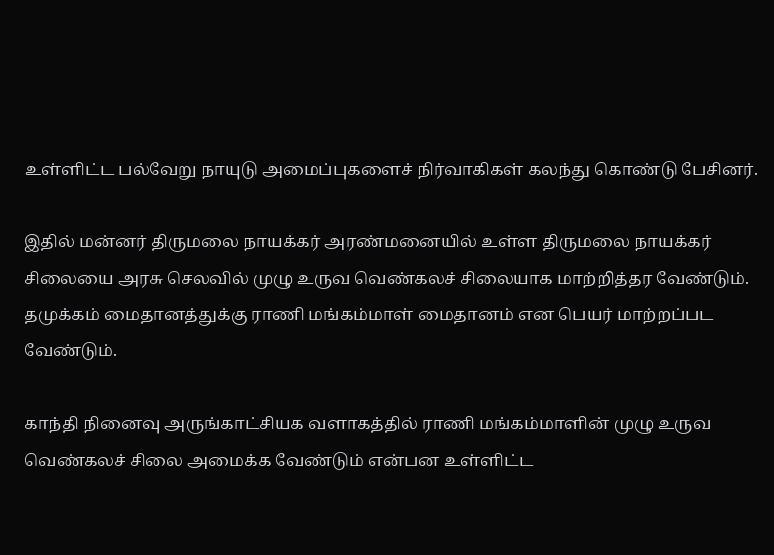உள்ளிட்ட பல்வேறு நாயுடு அமைப்புகளைச் நிர்வாகிகள் கலந்து கொண்டு பேசினர்.

இதில் மன்னர் திருமலை நாயக்கர் அரண்மனையில் உள்ள திருமலை நாயக்கர் சிலையை அரசு செலவில் முழு உருவ வெண்கலச் சிலையாக மாற்றித்தர வேண்டும். தமுக்கம் மைதானத்துக்கு ராணி மங்கம்மாள் மைதானம் என பெயர் மாற்றப்பட வேண்டும்.

காந்தி நினைவு அருங்காட்சியக வளாகத்தில் ராணி மங்கம்மாளின் முழு உருவ வெண்கலச் சிலை அமைக்க வேண்டும் என்பன உள்ளிட்ட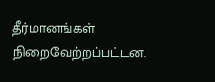தீர்மானங்கள் நிறைவேற்றப்பட்டன.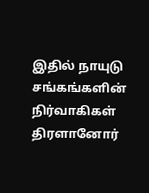இதில் நாயுடு சங்கங்களின் நிர்வாகிகள் திரளானோர்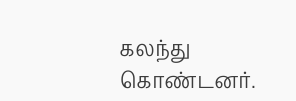கலந்து கொண்டனர்.